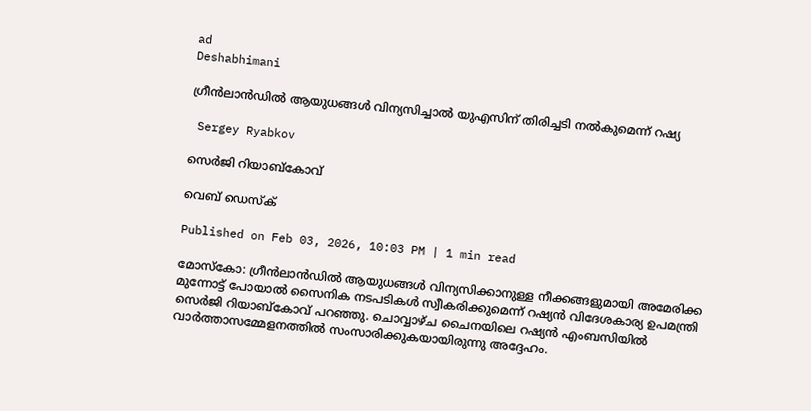ad
Deshabhimani

ഗ്രീൻലാൻഡിൽ ആയുധങ്ങൾ വിന്യസിച്ചാൽ യുഎസിന് തിരിച്ചടി നൽകുമെന്ന് റഷ്യ

 Sergey Ryabkov

സെർജി റിയാബ്കോവ്

വെബ് ഡെസ്ക്

Published on Feb 03, 2026, 10:03 PM | 1 min read

മോസ്കോ: ഗ്രീൻലാൻഡിൽ ആയുധങ്ങൾ വിന്യസിക്കാനുള്ള നീക്കങ്ങളുമായി അമേരിക്ക മുന്നോട്ട് പോയാൽ സൈനിക നടപടികൾ സ്വീകരിക്കുമെന്ന് റഷ്യൻ വിദേശകാര്യ ഉപമന്ത്രി സെർജി റിയാബ്കോവ് പറഞ്ഞു. ചൊവ്വാഴ്ച ചൈനയിലെ റഷ്യൻ എംബസിയിൽ വാർത്താസമ്മേളനത്തിൽ സംസാരിക്കുകയായിരുന്നു അദ്ദേഹം.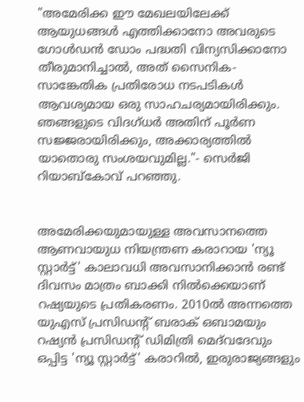"അമേരിക്ക ഈ മേഖലയിലേക്ക് ആയുധങ്ങൾ എത്തിക്കാനോ അവരുടെ ഗോൾഡൻ ഡോം പദ്ധതി വിന്യസിക്കാനോ തീരുമാനിച്ചാൽ, അത് സൈനിക-സാങ്കേതിക പ്രതിരോധ നടപടികൾ ആവശ്യമായ ഒരു സാഹചര്യമായിരിക്കും. ഞങ്ങളുടെ വിദഗ്ധർ അതിന് പൂർണ സജ്ജരായിരിക്കും, അക്കാര്യത്തിൽ യാതൊരു സംശയവുമില്ല."- സെർജി റിയാബ്കോവ് പറഞ്ഞു.


അമേരിക്കയുമായുള്ള അവസാനത്തെ ആണവായുധ നിയന്ത്രണ കരാറായ 'ന്യൂ സ്റ്റാർട്ട്' കാലാവധി അവസാനിക്കാൻ രണ്ട് ദിവസം മാത്രം ബാക്കി നിൽക്കെയാണ് റഷ്യയുടെ പ്രതികരണം. 2010ൽ അന്നത്തെ യുഎസ് പ്രസിഡന്റ് ബരാക് ഒബാമയും റഷ്യൻ പ്രസിഡന്റ് ഡിമിത്രി മെദ്‌വദേവും ഒപ്പിട്ട 'ന്യൂ സ്റ്റാർട്ട്' കരാറിൽ, ഇരുരാജ്യങ്ങളും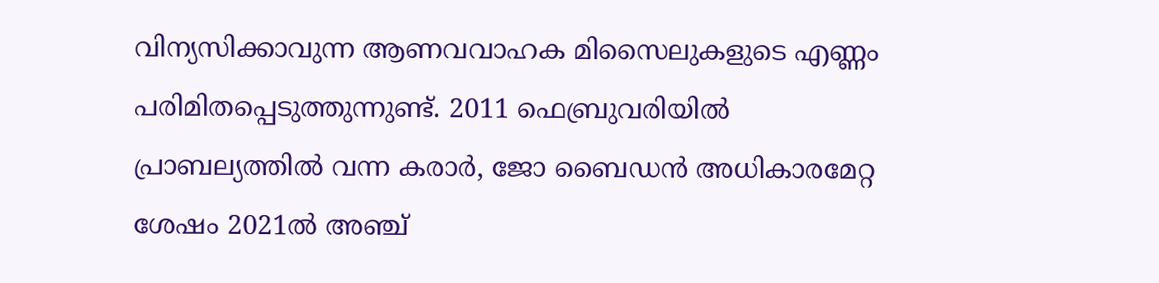വിന്യസിക്കാവുന്ന ആണവവാഹക മിസൈലുകളുടെ എണ്ണം പരിമിതപ്പെടുത്തുന്നുണ്ട്. 2011 ഫെബ്രുവരിയിൽ പ്രാബല്യത്തിൽ വന്ന കരാർ, ജോ ബൈഡൻ അധികാരമേറ്റ ശേഷം 2021ൽ അഞ്ച്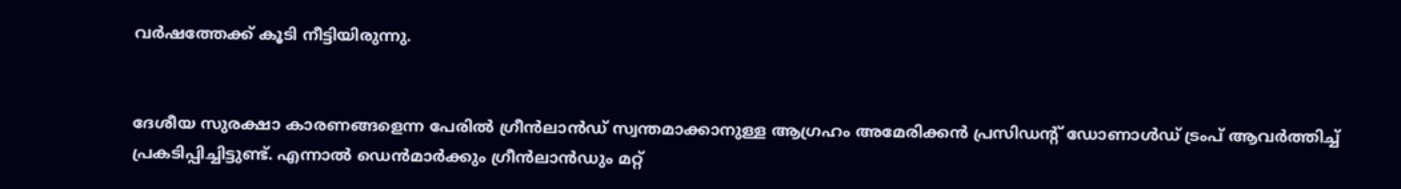വർഷത്തേക്ക് കൂടി നീട്ടിയിരുന്നു.


ദേശീയ സുരക്ഷാ കാരണങ്ങളെന്ന പേരിൽ ഗ്രീൻലാൻഡ് സ്വന്തമാക്കാനുള്ള ആഗ്രഹം അമേരിക്കൻ പ്രസിഡന്റ് ഡോണാൾഡ് ട്രംപ് ആവർത്തിച്ച് പ്രകടിപ്പിച്ചിട്ടുണ്ട്. എന്നാൽ ഡെൻമാർക്കും ഗ്രീൻലാൻഡും മറ്റ്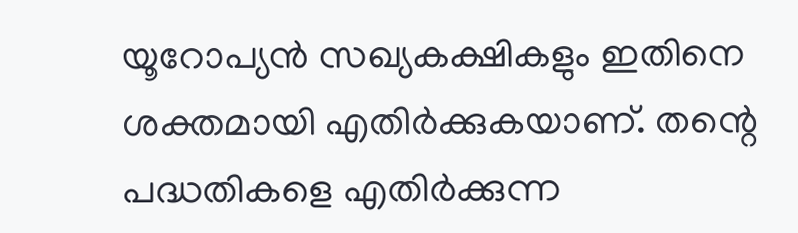യൂറോപ്യൻ സഖ്യകക്ഷികളും ഇതിനെ ശക്തമായി എതിർക്കുകയാണ്. തന്റെ പദ്ധതികളെ എതിർക്കുന്ന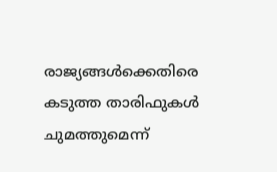രാജ്യങ്ങൾക്കെതിരെ കടുത്ത താരിഫുകൾ ചുമത്തുമെന്ന്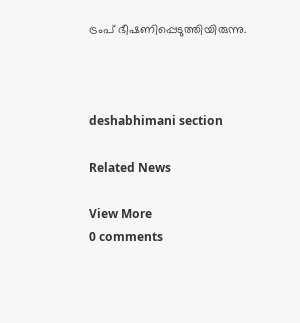ട്രംപ് ഭീഷണിപ്പെടുത്തിയിരുന്നു.



deshabhimani section

Related News

View More
0 comments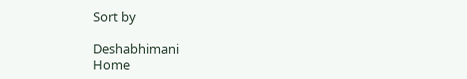Sort by

Deshabhimani
Home